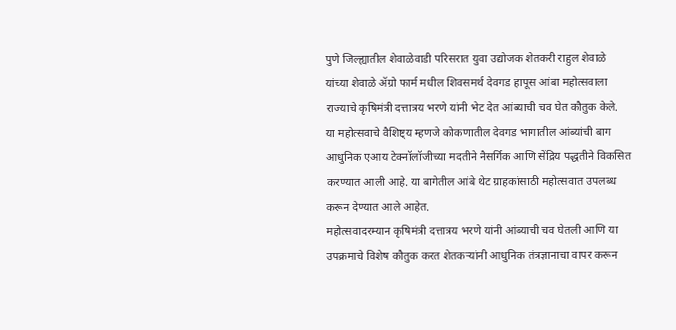पुणे जिल्ह्यातील शेवाळेवाडी परिसरात युवा उद्योजक शेतकरी राहुल शेवाळे यांच्या शेवाळे ॲग्रो फार्म मधील शिवसमर्थ देवगड हापूस आंबा महोत्सवाला राज्याचे कृषिमंत्री दत्तात्रय भरणे यांनी भेट देत आंब्याची चव घेत कौतुक केले.
या महोत्सवाचे वैशिष्ट्य म्हणजे कोकणातील देवगड भागातील आंब्यांची बाग आधुनिक एआय टेक्नॉलॉजीच्या मदतीने नैसर्गिक आणि सेंद्रिय पद्धतीने विकसित करण्यात आली आहे. या बागेतील आंबे थेट ग्राहकांसाठी महोत्सवात उपलब्ध करून देण्यात आले आहेत.
महोत्सवादरम्यान कृषिमंत्री दत्तात्रय भरणे यांनी आंब्याची चव घेतली आणि या उपक्रमाचे विशेष कौतुक करत शेतकऱ्यांनी आधुनिक तंत्रज्ञानाचा वापर करून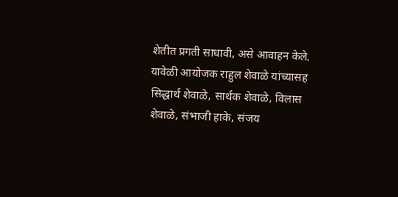शेतीत प्रगती साधावी, असे आवाहन केले.
यावेळी आयोजक राहुल शेवाळे यांच्यासह सिद्धार्थ शेवाळे, सार्थक शेवाळे, विलास शेवाळे, संभाजी हाके, संजय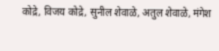कोद्रे, विजय कोद्रे, सुनील शेवाळे, अतुल शेवाळे, मंगेश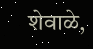शेवाळे,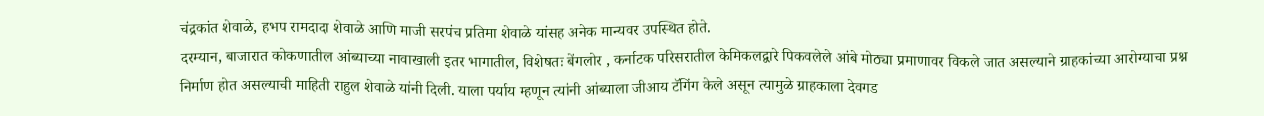चंद्रकांत शेवाळे, हभप रामदादा शेवाळे आणि माजी सरपंच प्रतिमा शेवाळे यांसह अनेक मान्यवर उपस्थित होते.
दरम्यान, बाजारात कोकणातील आंब्याच्या नावाखाली इतर भागातील, विशेषतः बेंगलोर , कर्नाटक परिसरातील केमिकलद्वारे पिकवलेले आंबे मोठ्या प्रमाणावर विकले जात असल्याने ग्राहकांच्या आरोग्याचा प्रश्न निर्माण होत असल्याची माहिती राहुल शेवाळे यांनी दिली. याला पर्याय म्हणून त्यांनी आंब्याला जीआय टॅगिंग केले असून त्यामुळे ग्राहकाला देवगड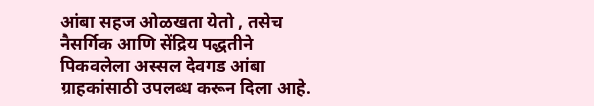आंबा सहज ओळखता येतो , तसेच नैसर्गिक आणि सेंद्रिय पद्धतीने पिकवलेला अस्सल देवगड आंबा ग्राहकांसाठी उपलब्ध करून दिला आहे.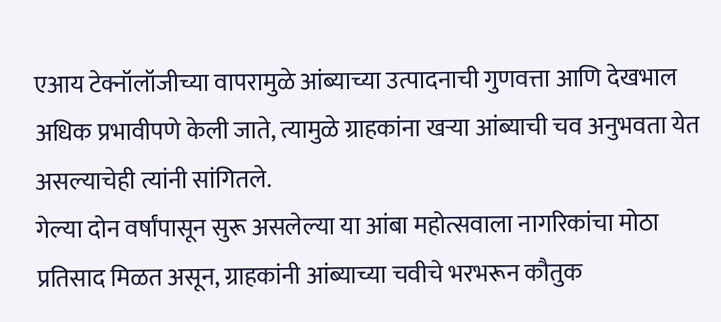एआय टेक्नॉलॉजीच्या वापरामुळे आंब्याच्या उत्पादनाची गुणवत्ता आणि देखभाल अधिक प्रभावीपणे केली जाते, त्यामुळे ग्राहकांना खऱ्या आंब्याची चव अनुभवता येत असल्याचेही त्यांनी सांगितले.
गेल्या दोन वर्षांपासून सुरू असलेल्या या आंबा महोत्सवाला नागरिकांचा मोठा प्रतिसाद मिळत असून, ग्राहकांनी आंब्याच्या चवीचे भरभरून कौतुक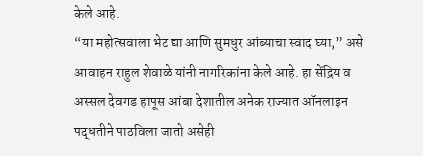केले आहे.
“या महोत्सवाला भेट द्या आणि सुमधुर आंब्याचा स्वाद घ्या,” असे आवाहन राहुल शेवाळे यांनी नागरिकांना केले आहे. हा सेंद्रिय व अस्सल देवगड हापूस आंबा देशातील अनेक राज्यात ऑनलाइन पद्धतीने पाठविला जातो असेही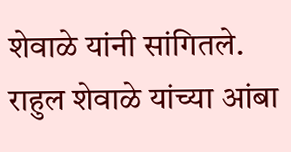शेवाळे यांनी सांगितले.
राहुल शेवाळे यांच्या आंबा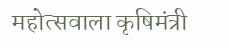महोत्सवाला कृषिमंत्री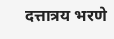दत्तात्रय भरणे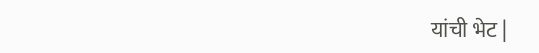यांची भेट |